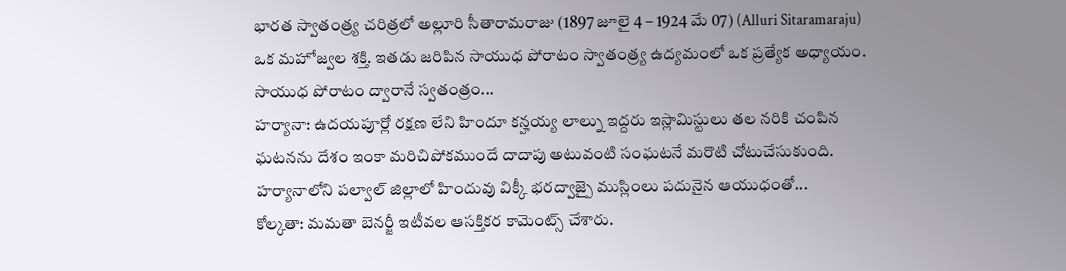భారత స్వాతంత్ర్య చరిత్రలో అల్లూరి సీతారామరాజు (1897 జూలై 4 – 1924 మే 07) (Alluri Sitaramaraju) ఒక మహోజ్వల శక్తి. ఇతడు జరిపిన సాయుధ పోరాటం స్వాతంత్ర్య ఉద్యమంలో ఒక ప్రత్యేక అధ్యాయం. సాయుధ పోరాటం ద్వారానే స్వతంత్రం...
హర్యానా: ఉదయపూర్లో రక్షణ లేని హిందూ కన్హయ్య లాల్ను ఇద్దరు ఇస్లామిస్టులు తల నరికి చంపిన ఘటనను దేశం ఇంకా మరిచిపోకముందే దాదాపు అటువంటి సంఘటనే మరొటి చోటుచేసుకుంది. హర్యానాలోని పల్వాల్ జిల్లాలో హిందువు విక్కీ భరద్వాజ్పై ముస్లింలు పదునైన ఆయుధంతో...
కోల్కతా: మమతా బెనర్జీ ఇటీవల ఆసక్తికర కామెంట్స్ చేశారు.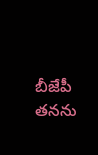బీజేపీ తనను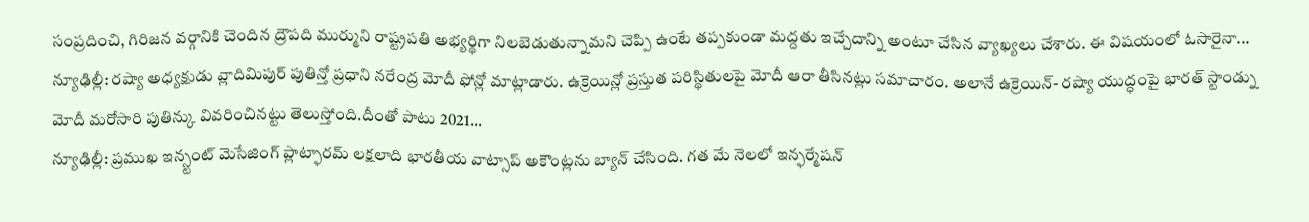సంప్రదించి, గిరిజన వర్గానికి చెందిన ద్రౌపది ముర్ముని రాష్ట్రపతి అభ్యర్థిగా నిలబెడుతున్నామని చెప్పి ఉంటే తప్పకుండా మద్దతు ఇచ్చేదాన్ని అంటూ చేసిన వ్యాఖ్యలు చేశారు. ఈ విషయంలో ఓసారైనా...
న్యూఢిల్లీ: రష్యా అధ్యక్షుడు వ్లాదిమిపుర్ పుతిన్తో ప్రధాని నరేంద్ర మోదీ ఫోన్లో మాట్లాడారు. ఉక్రెయిన్లో ప్రస్తుత పరిస్థితులపై మోదీ ఆరా తీసినట్లు సమాచారం. అలానే ఉక్రెయిన్- రష్యా యుద్ధంపై భారత్ స్టాండ్ను మోదీ మరోసారి పుతిన్కు వివరించినట్టు తెలుస్తోంది.దీంతో పాటు 2021...
న్యూఢిల్లీ: ప్రముఖ ఇన్స్టంట్ మెసేజింగ్ ప్లాట్ఫారమ్ లక్షలాది భారతీయ వాట్సాప్ అకౌంట్లను బ్యాన్ చేసింది. గత మే నెలలో ఇన్ఫర్మేషన్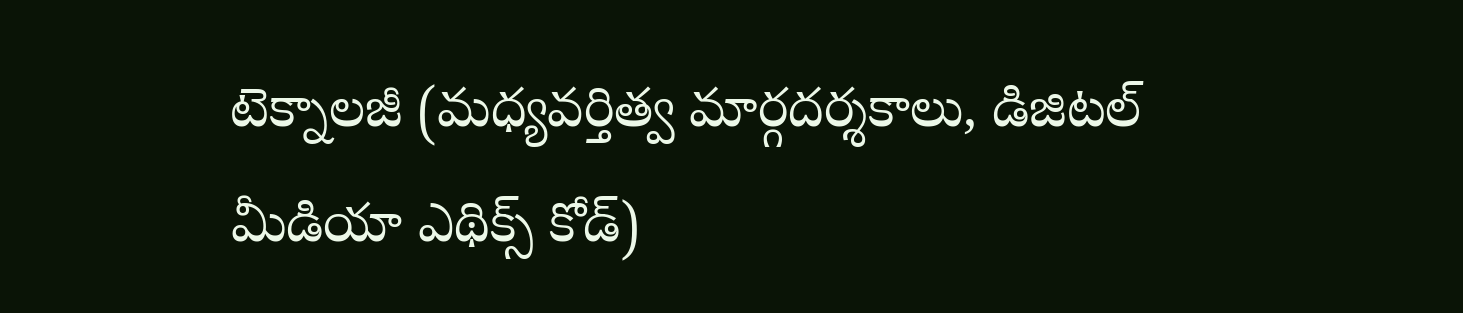టెక్నాలజీ (మధ్యవర్తిత్వ మార్గదర్శకాలు, డిజిటల్ మీడియా ఎథిక్స్ కోడ్)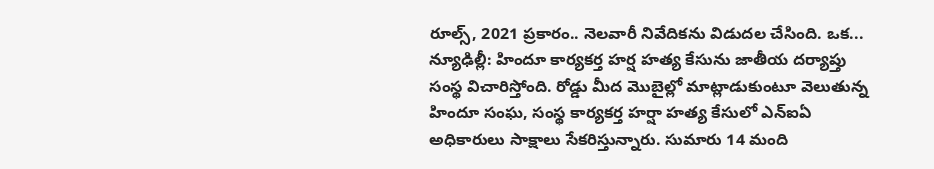రూల్స్, 2021 ప్రకారం.. నెలవారీ నివేదికను విడుదల చేసింది. ఒక...
న్యూఢిల్లీ: హిందూ కార్యకర్త హర్ష హత్య కేసును జాతీయ దర్యాప్తు సంస్థ విచారిస్తోంది. రోడ్డు మీద మొబైల్లో మాట్లాడుకుంటూ వెలుతున్న హిందూ సంఘ, సంస్థ కార్యకర్త హర్షా హత్య కేసులో ఎన్ఐఏ అధికారులు సాక్షాలు సేకరిస్తున్నారు. సుమారు 14 మంది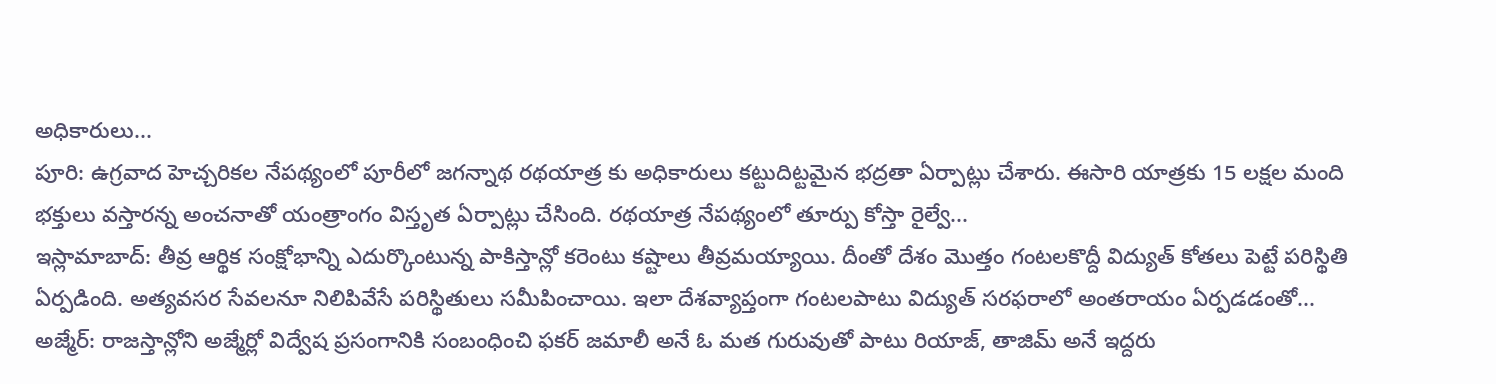అధికారులు...
పూరి: ఉగ్రవాద హెచ్చరికల నేపథ్యంలో పూరీలో జగన్నాథ రథయాత్ర కు అధికారులు కట్టుదిట్టమైన భద్రతా ఏర్పాట్లు చేశారు. ఈసారి యాత్రకు 15 లక్షల మంది భక్తులు వస్తారన్న అంచనాతో యంత్రాంగం విస్తృత ఏర్పాట్లు చేసింది. రథయాత్ర నేపథ్యంలో తూర్పు కోస్తా రైల్వే...
ఇస్లామాబాద్: తీవ్ర ఆర్థిక సంక్షోభాన్ని ఎదుర్కొంటున్న పాకిస్తాన్లో కరెంటు కష్టాలు తీవ్రమయ్యాయి. దీంతో దేశం మొత్తం గంటలకొద్దీ విద్యుత్ కోతలు పెట్టే పరిస్థితి ఏర్పడింది. అత్యవసర సేవలనూ నిలిపివేసే పరిస్థితులు సమీపించాయి. ఇలా దేశవ్యాప్తంగా గంటలపాటు విద్యుత్ సరఫరాలో అంతరాయం ఏర్పడడంతో...
అజ్మేర్: రాజస్తాన్లోని అజ్మేర్లో విద్వేష ప్రసంగానికి సంబంధించి ఫకర్ జమాలీ అనే ఓ మత గురువుతో పాటు రియాజ్, తాజిమ్ అనే ఇద్దరు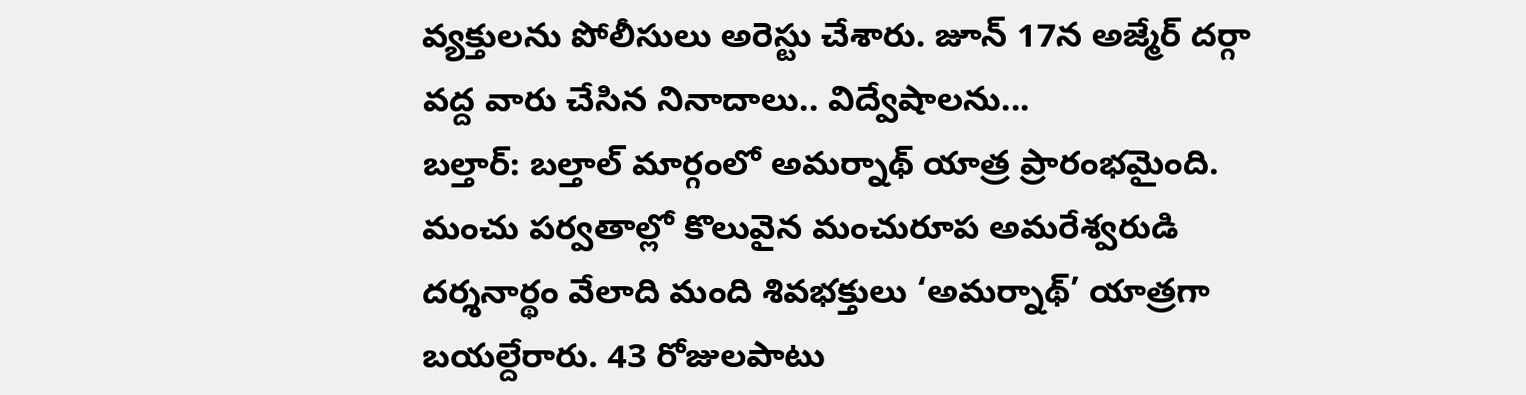వ్యక్తులను పోలీసులు అరెస్టు చేశారు. జూన్ 17న అజ్మేర్ దర్గా వద్ద వారు చేసిన నినాదాలు.. విద్వేషాలను...
బల్తార్: బల్తాల్ మార్గంలో అమర్నాథ్ యాత్ర ప్రారంభమైంది. మంచు పర్వతాల్లో కొలువైన మంచురూప అమరేశ్వరుడి దర్శనార్థం వేలాది మంది శివభక్తులు ‘అమర్నాథ్’ యాత్రగా బయల్దేరారు. 43 రోజులపాటు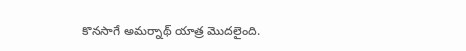కొనసాగే అమర్నాథ్ యాత్ర మొదలైంది.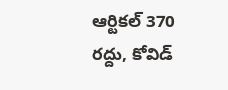ఆర్టికల్ 370 రద్దు, కోవిడ్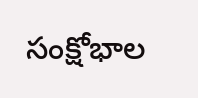సంక్షోభాల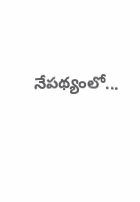నేపథ్యంలో...